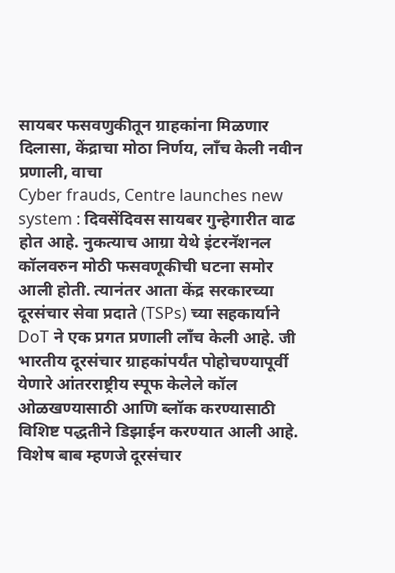सायबर फसवणुकीतून ग्राहकांना मिळणार दिलासा, केंद्राचा मोठा निर्णय, लाँच केली नवीन प्रणाली, वाचा
Cyber frauds, Centre launches new system : दिवसेंदिवस सायबर गुन्हेगारीत वाढ होत आहे. नुकत्याच आग्रा येथे इंटरनॅशनल कॉलवरुन मोठी फसवणूकीची घटना समोर आली होती. त्यानंतर आता केंद्र सरकारच्या दूरसंचार सेवा प्रदाते (TSPs) च्या सहकार्याने DoT ने एक प्रगत प्रणाली लॉंच केली आहे. जी भारतीय दूरसंचार ग्राहकांपर्यंत पोहोचण्यापूर्वी येणारे आंतरराष्ट्रीय स्पूफ केलेले कॉल ओळखण्यासाठी आणि ब्लॉक करण्यासाठी विशिष्ट पद्धतीने डिझाईन करण्यात आली आहे.
विशेष बाब म्हणजे दूरसंचार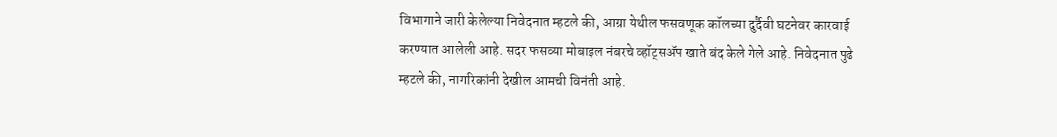विभागाने जारी केलेल्या निवेदनात म्हटले की, आग्रा येथील फसवणूक कॉलच्या दुर्दैवी घटनेवर कारवाई करण्यात आलेली आहे. सदर फसव्या मोबाइल नंबरचे व्हॉट्सॲप खाते बंद केले गेले आहे. निवेदनात पुढे म्हटले की, नागरिकांनी देखील आमची विनंती आहे.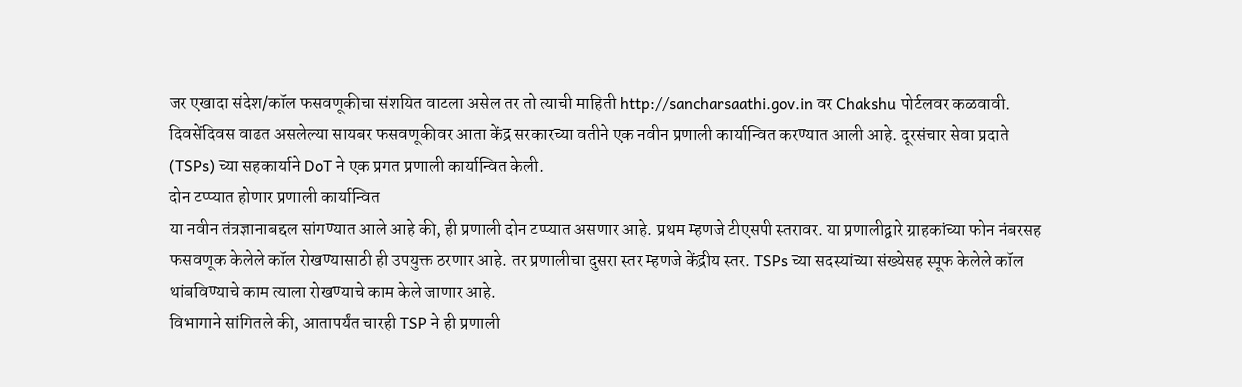जर एखादा संदेश/कॉल फसवणूकीचा संशयित वाटला असेल तर तो त्याची माहिती http://sancharsaathi.gov.in वर Chakshu पोर्टलवर कळवावी. दिवसेंदिवस वाढत असलेल्या सायबर फसवणूकीवर आता केंद्र सरकारच्या वतीने एक नवीन प्रणाली कार्यान्वित करण्यात आली आहे. दूरसंचार सेवा प्रदाते (TSPs) च्या सहकार्याने DoT ने एक प्रगत प्रणाली कार्यान्वित केली.
दोन टप्प्यात होणार प्रणाली कार्यान्वित
या नवीन तंत्रज्ञानाबद्दल सांगण्यात आले आहे की, ही प्रणाली दोन टप्प्यात असणार आहे. प्रथम म्हणजे टीएसपी स्तरावर. या प्रणालीद्वारे ग्राहकांच्या फोन नंबरसह फसवणूक केलेले कॉल रोखण्यासाठी ही उपयुक्त ठरणार आहे. तर प्रणालीचा दुसरा स्तर म्हणजे केंद्रीय स्तर. TSPs च्या सदस्यांच्या संख्येसह स्पूफ केलेले कॉल थांबविण्याचे काम त्याला रोखण्याचे काम केले जाणार आहे.
विभागाने सांगितले की, आतापर्यंत चारही TSP ने ही प्रणाली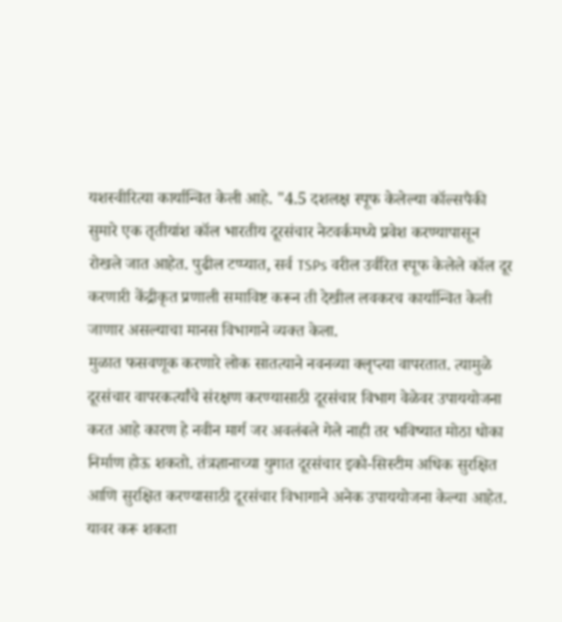यशस्वीरित्या कार्यान्वित केली आहे. "4.5 दशलक्ष स्पूफ केलेल्या कॉल्सपैकी सुमारे एक तृतीयांश कॉल भारतीय दूरसंचार नेटवर्कमध्ये प्रवेश करण्यापासून रोखले जात आहेत. पुढील टप्प्यात, सर्व TSPs वरील उर्वरित स्पूफ केलेले कॉल दूर करणारी केंद्रीकृत प्रणाली समाविष्ट करून ती देखील लवकरच कार्यान्वित केली जाणार असल्याचा मानस विभागाने व्यक्त केला.
मुळात फसवणूक करणारे लोक सातत्याने नवनव्या क्लृप्त्या वापरतात. त्यामुळे दूरसंचार वापरकर्त्यांचे संरक्षण करण्यासाठी दूरसंचार विभाग वेळेवर उपाययोजना करत आहे कारण हे नवीन मार्ग जर अवलंबले गेले नाही तर भविष्यात मोठा धोका निर्माण होऊ शकतो. तंत्रज्ञानाच्या युगात दूरसंचार इको-सिस्टीम अधिक सुरक्षित आणि सुरक्षित करण्यासाठी दूरसंचार विभागाने अनेक उपाययोजना केल्या आहेत.
यावर करू शकता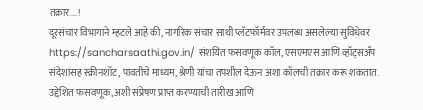तक्रार....!
दूरसंचार विभागाने म्हटले आहे की, नागरिक संचार साथी प्लॅटफॉर्मवर उपलब्ध असलेल्या सुविधेवर https://sancharsaathi.gov.in/ संशयित फसवणूक कॉल, एसएमएस आणि व्हॉट्सॲप संदेशांसह स्क्रीनशॉट, पावतीचे माध्यम, श्रेणी यांचा तपशील देऊन अशा कॉलची तक्रार करू शकतात. उद्देशित फसवणूक, अशी संप्रेषण प्राप्त करण्याची तारीख आणि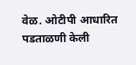वेळ. ओटीपी आधारित पडताळणी केली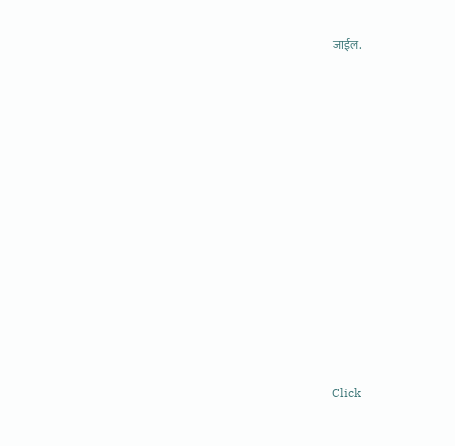जाईल.












Click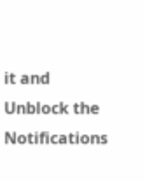it and Unblock the Notifications